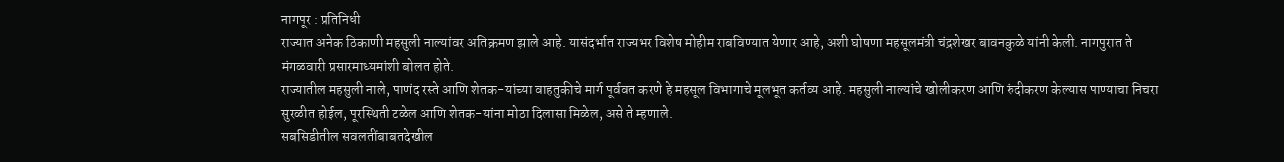नागपूर : प्रतिनिधी
राज्यात अनेक ठिकाणी महसुली नाल्यांवर अतिक्रमण झाले आहे. यासंदर्भात राज्यभर विशेष मोहीम राबविण्यात येणार आहे, अशी घोषणा महसूलमंत्री चंद्रशेखर बावनकुळे यांनी केली. नागपुरात ते मंगळवारी प्रसारमाध्यमांशी बोलत होते.
राज्यातील महसुली नाले, पाणंद रस्ते आणि शेतक-यांच्या वाहतुकीचे मार्ग पूर्ववत करणे हे महसूल विभागाचे मूलभूत कर्तव्य आहे. महसुली नाल्यांचे खोलीकरण आणि रुंदीकरण केल्यास पाण्याचा निचरा सुरळीत होईल, पूरस्थिती टळेल आणि शेतक-यांना मोठा दिलासा मिळेल, असे ते म्हणाले.
सबसिडीतील सवलतींबाबतदेखील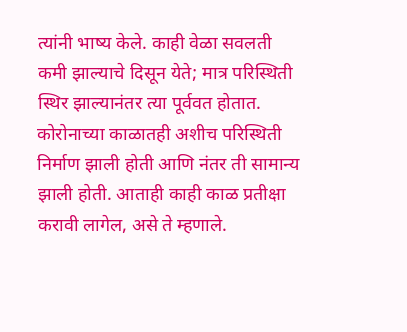त्यांनी भाष्य केले. काही वेळा सवलती कमी झाल्याचे दिसून येते; मात्र परिस्थिती स्थिर झाल्यानंतर त्या पूर्ववत होतात. कोरोनाच्या काळातही अशीच परिस्थिती निर्माण झाली होती आणि नंतर ती सामान्य झाली होती. आताही काही काळ प्रतीक्षा करावी लागेल, असे ते म्हणाले.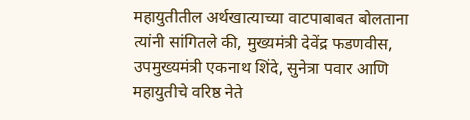महायुतीतील अर्थखात्याच्या वाटपाबाबत बोलताना त्यांनी सांगितले की, मुख्यमंत्री देवेंद्र फडणवीस, उपमुख्यमंत्री एकनाथ शिंदे, सुनेत्रा पवार आणि महायुतीचे वरिष्ठ नेते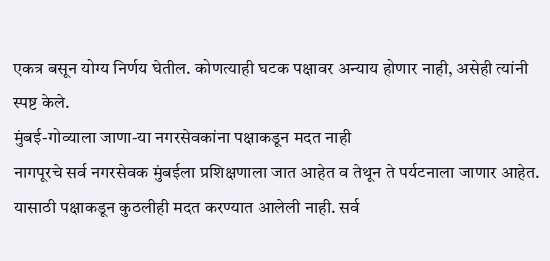एकत्र बसून योग्य निर्णय घेतील. कोणत्याही घटक पक्षावर अन्याय होणार नाही, असेही त्यांनी स्पष्ट केले.
मुंबई-गोव्याला जाणा-या नगरसेवकांना पक्षाकडून मदत नाही
नागपूरचे सर्व नगरसेवक मुंबईला प्रशिक्षणाला जात आहेत व तेथून ते पर्यटनाला जाणार आहेत. यासाठी पक्षाकडून कुठलीही मदत करण्यात आलेली नाही. सर्व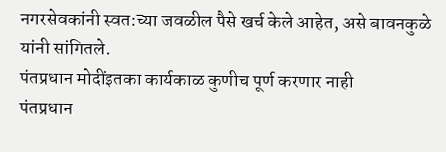नगरसेवकांनी स्वत:च्या जवळील पैसे खर्च केले आहेत, असे बावनकुळे यांनी सांगितले.
पंतप्रधान मोदींइतका कार्यकाळ कुणीच पूर्ण करणार नाही
पंतप्रधान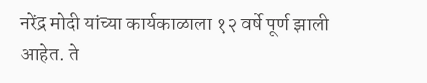नरेंद्र मोदी यांच्या कार्यकाळाला १२ वर्षे पूर्ण झाली आहेत. ते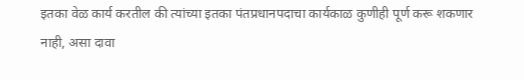इतका वेळ कार्य करतील की त्यांच्या इतका पंतप्रधानपदाचा कार्यकाळ कुणीही पूर्ण करू शकणार नाही, असा दावा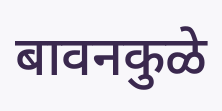बावनकुळे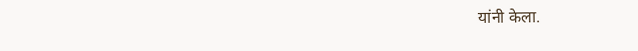यांनी केला.